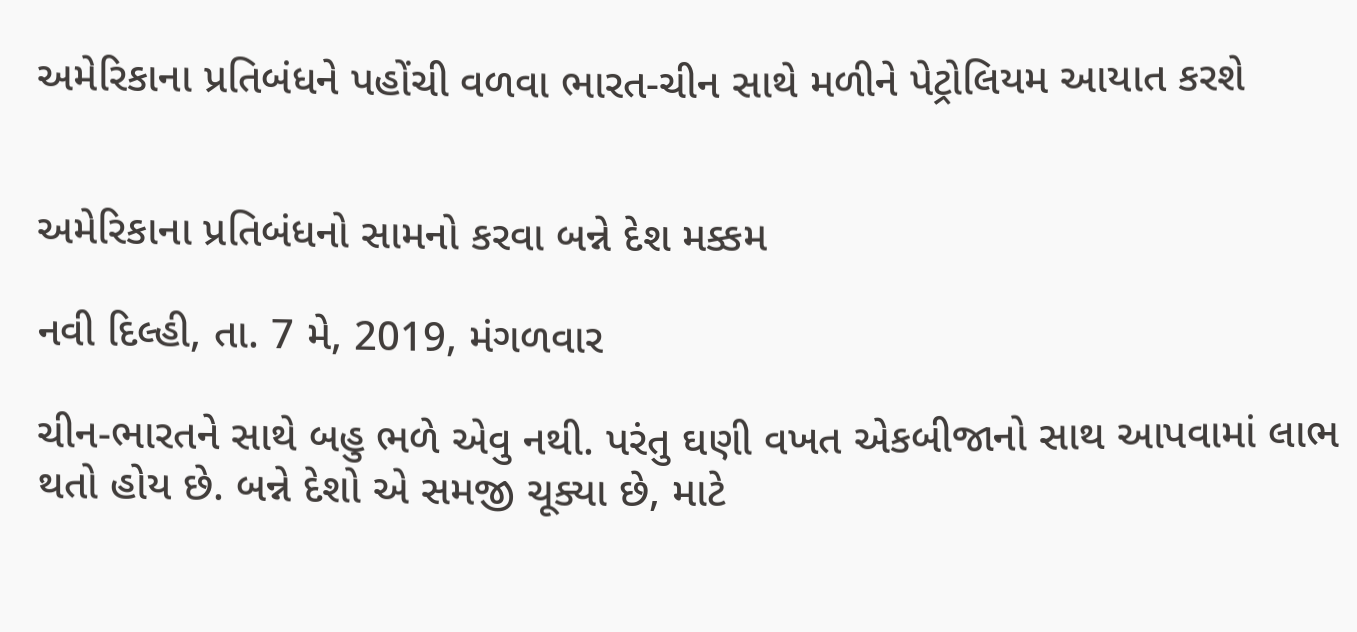અમેરિકાના પ્રતિબંધને પહોંચી વળવા ભારત-ચીન સાથે મળીને પેટ્રોલિયમ આયાત કરશે


અમેરિકાના પ્રતિબંધનો સામનો કરવા બન્ને દેશ મક્કમ

નવી દિલ્હી, તા. 7 મે, 2019, મંગળવાર

ચીન-ભારતને સાથે બહુ ભળે એવુ નથી. પરંતુ ઘણી વખત એકબીજાનો સાથ આપવામાં લાભ થતો હોય છે. બન્ને દેશો એ સમજી ચૂક્યા છે, માટે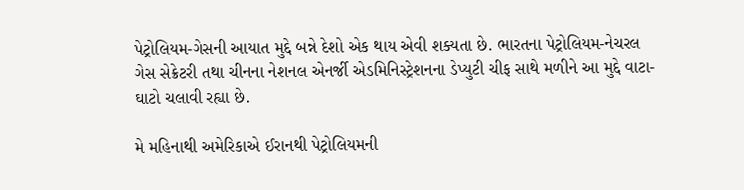પેટ્રોલિયમ-ગેસની આયાત મુદ્દે બન્ને દેશો એક થાય એવી શક્યતા છે. ભારતના પેટ્રોલિયમ-નેચરલ ગેસ સેક્રેટરી તથા ચીનના નેશનલ એનર્જી એડમિનિસ્ટ્રેશનના ડેપ્યુટી ચીફ સાથે મળીને આ મુદ્દે વાટા-ઘાટો ચલાવી રહ્યા છે.

મે મહિનાથી અમેરિકાએ ઈરાનથી પેટ્રોલિયમની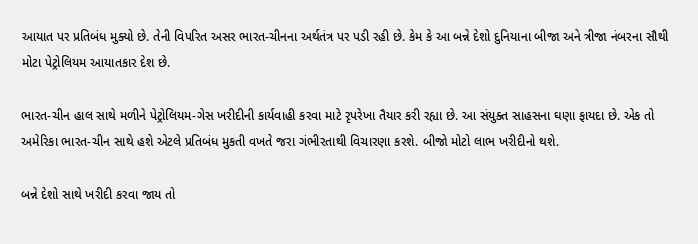આયાત પર પ્રતિબંધ મુક્યો છે. તેની વિપરિત અસર ભારત-ચીનના અર્થતંત્ર પર પડી રહી છે. કેમ કે આ બન્ને દેશો દુનિયાના બીજા અને ત્રીજા નંબરના સૌથી મોટા પેટ્રોલિયમ આયાતકાર દેશ છે.

ભારત-ચીન હાલ સાથે મળીને પેટ્રોલિયમ-ગેસ ખરીદીની કાર્યવાહી કરવા માટે રૃપરેખા તૈયાર કરી રહ્યા છે. આ સંયુક્ત સાહસના ઘણા ફાયદા છે. એક તો અમેરિકા ભારત-ચીન સાથે હશે એટલે પ્રતિબંધ મુકતી વખતે જરા ગંભીરતાથી વિચારણા કરશે. બીજો મોટો લાભ ખરીદીનો થશે.

બન્ને દેશો સાથે ખરીદી કરવા જાય તો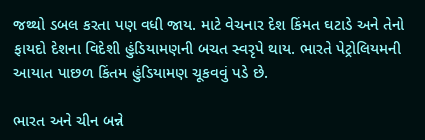જથ્થો ડબલ કરતા પણ વધી જાય. માટે વેચનાર દેશ કિંમત ઘટાડે અને તેનો ફાયદો દેશના વિદેશી હુંડિયામણની બચત સ્વરૃપે થાય. ભારતે પેટ્રોલિયમની આયાત પાછળ કિંતમ હુંડિયામણ ચૂકવવું પડે છે.

ભારત અને ચીન બન્ને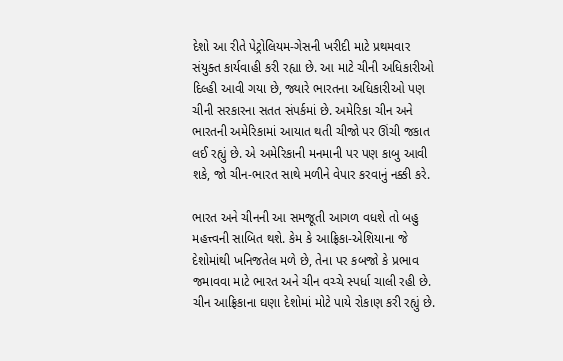દેશો આ રીતે પેટ્રોલિયમ-ગેસની ખરીદી માટે પ્રથમવાર સંયુક્ત કાર્યવાહી કરી રહ્યા છે. આ માટે ચીની અધિકારીઓ દિલ્હી આવી ગયા છે, જ્યારે ભારતના અધિકારીઓ પણ ચીની સરકારના સતત સંપર્કમાં છે. અમેરિકા ચીન અને ભારતની અમેરિકામાં આયાત થતી ચીજો પર ઊંચી જકાત લઈ રહ્યું છે. એ અમેરિકાની મનમાની પર પણ કાબુ આવી શકે, જો ચીન-ભારત સાથે મળીને વેપાર કરવાનું નક્કી કરે.

ભારત અને ચીનની આ સમજૂતી આગળ વધશે તો બહુ મહત્ત્વની સાબિત થશે. કેમ કે આફ્રિકા-એશિયાના જે દેશોમાંથી ખનિજતેલ મળે છે, તેના પર કબજો કે પ્રભાવ જમાવવા માટે ભારત અને ચીન વચ્ચે સ્પર્ધા ચાલી રહી છે. ચીન આફ્રિકાના ઘણા દેશોમાં મોટે પાયે રોકાણ કરી રહ્યું છે.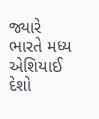જ્યારે ભારતે મધ્ય એશિયાઈ દેશો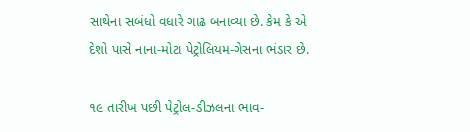સાથેના સબંધો વધારે ગાઢ બનાવ્યા છે. કેમ કે એ દેશો પાસે નાના-મોટા પેટ્રોલિયમ-ગેસના ભંડાર છે.

૧૯ તારીખ પછી પેટ્રોલ-ડીઝલના ભાવ-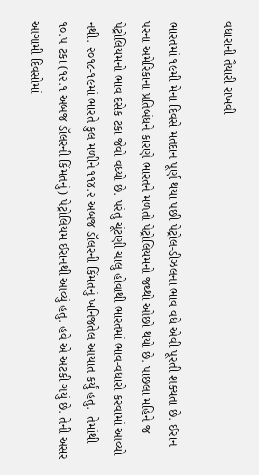વધારાની તૈયારી રાખવી

ભારતમાં ૧૯મી મેના દિવસે મતદાન પૂર્ણ થયા પછી પેટ્રોલ-ડીઝલના ભાવ વધે એવી પૂરતી શક્યતા છે. ઈરાન પરના અમેરિકાના પ્રતિબંધને કારણે ભારતને મળતો પેટ્રોલિયમનો જથ્થો ઓછો થયો છે. પાછલા મહિને જ પેટ્રોલિયમનો ભાવ દસેક ટકા જેવો વધ્યો છે. પરંતુ ચૂંટણી ચાલુ હોવાથી ભારતમાં ભાવ-વધારો કરવામાં આવ્યો નથી. ૨૦૧૮-૧૯માં ભારતે કુલ મળીને ૧૧૪.૨ અબજ ડૉલરની કિંમતનું ખનિજતેલ આયાત કર્યું હતુ.  તેમાંથી ૧૦.૫ ટકા (૧૨.૧ અબજ ડૉલરની કિંમતનું) પેટ્રોલિયમ ઈરાનથી આવ્યું હતુ. હવે એ અટકી ગયું છે. તેની અસર આગામી દિવસોમાં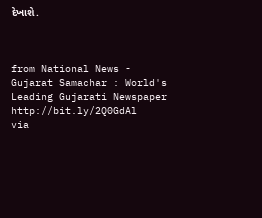દેખાશે.



from National News - Gujarat Samachar : World's Leading Gujarati Newspaper http://bit.ly/2Q0GdAl
via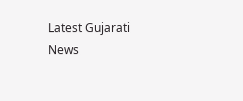Latest Gujarati News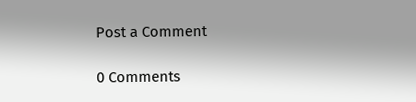Post a Comment

0 Comments